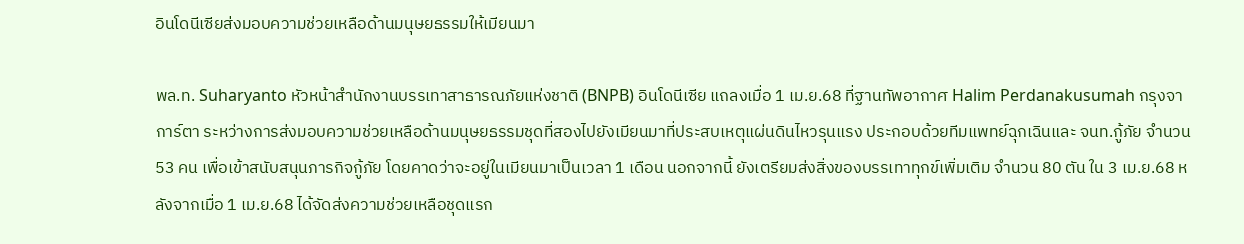อินโดนีเซียส่งมอบความช่วยเหลือด้านมนุษยธรรมให้เมียนมา

พล.ท. Suharyanto หัวหน้าสำนักงานบรรเทาสาธารณภัยแห่งชาติ (BNPB) อินโดนีเซีย แถลงเมื่อ 1 เม.ย.68 ที่ฐานทัพอากาศ Halim Perdanakusumah กรุงจาการ์ตา ระหว่างการส่งมอบความช่วยเหลือด้านมนุษยธรรมชุดที่สองไปยังเมียนมาที่ประสบเหตุแผ่นดินไหวรุนแรง ประกอบด้วยทีมแพทย์ฉุกเฉินและ จนท.กู้ภัย จำนวน 53 คน เพื่อเข้าสนับสนุนภารกิจกู้ภัย โดยคาดว่าจะอยู่ในเมียนมาเป็นเวลา 1 เดือน นอกจากนี้ ยังเตรียมส่งสิ่งของบรรเทาทุกข์เพิ่มเติม จำนวน 80 ตัน ใน 3 เม.ย.68 หลังจากเมื่อ 1 เม.ย.68 ได้จัดส่งความช่วยเหลือชุดแรก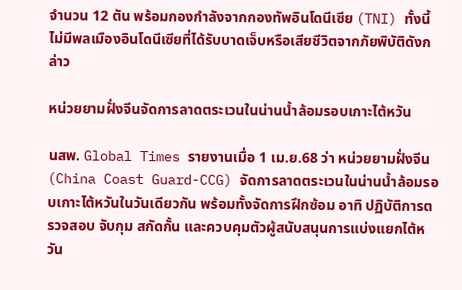จำนวน 12 ตัน พร้อมกองกำลังจากกองทัพอินโดนีเซีย (TNI) ทั้งนี้ ไม่มีพลเมืองอินโดนีเซียที่ได้รับบาดเจ็บหรือเสียชีวิตจากภัยพิบัติดังกล่าว

หน่วยยามฝั่งจีนจัดการลาดตระเวนในน่านน้ำล้อมรอบเกาะไต้หวัน

นสพ. Global Times รายงานเมื่อ 1 เม.ย.68 ว่า หน่วยยามฝั่งจีน (China Coast Guard-CCG) จัดการลาดตระเวนในน่านน้ำล้อมรอบเกาะไต้หวันในวันเดียวกัน พร้อมทั้งจัดการฝึกซ้อม อาทิ ปฏิบัติการตรวจสอบ จับกุม สกัดกั้น และควบคุมตัวผู้สนับสนุนการแบ่งแยกไต้หวัน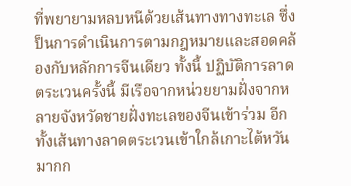ที่พยายามหลบหนีด้วยเส้นทางทางทะเล ซึ่งป็นการดำเนินการตามกฎหมายและสอดคล้องกับหลักการจีนเดียว ทั้งนี้ ปฏิบัติการลาดตระเวนครั้งนี้ มีเรือจากหน่วยยามฝั่งจากหลายจังหวัดชายฝั่งทะเลของจีนเข้าร่วม อีกทั้งเส้นทางลาดตระเวนเข้าใกล้เกาะไต้หวันมากก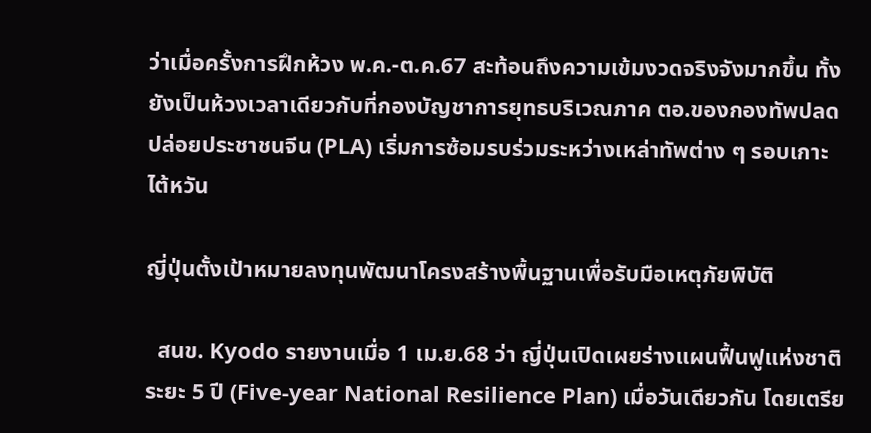ว่าเมื่อครั้งการฝึกห้วง พ.ค.-ต.ค.67 สะท้อนถึงความเข้มงวดจริงจังมากขึ้น ทั้งยังเป็นห้วงเวลาเดียวกับที่กองบัญชาการยุทธบริเวณภาค ตอ.ของกองทัพปลดปล่อยประชาชนจีน (PLA) เริ่มการซ้อมรบร่วมระหว่างเหล่าทัพต่าง ๆ รอบเกาะไต้หวัน

ญี่ปุ่นตั้งเป้าหมายลงทุนพัฒนาโครงสร้างพื้นฐานเพื่อรับมือเหตุภัยพิบัติ

  สนข. Kyodo รายงานเมื่อ 1 เม.ย.68 ว่า ญี่ปุ่นเปิดเผยร่างแผนฟื้นฟูแห่งชาติระยะ 5 ปี (Five-year National Resilience Plan) เมื่อวันเดียวกัน โดยเตรีย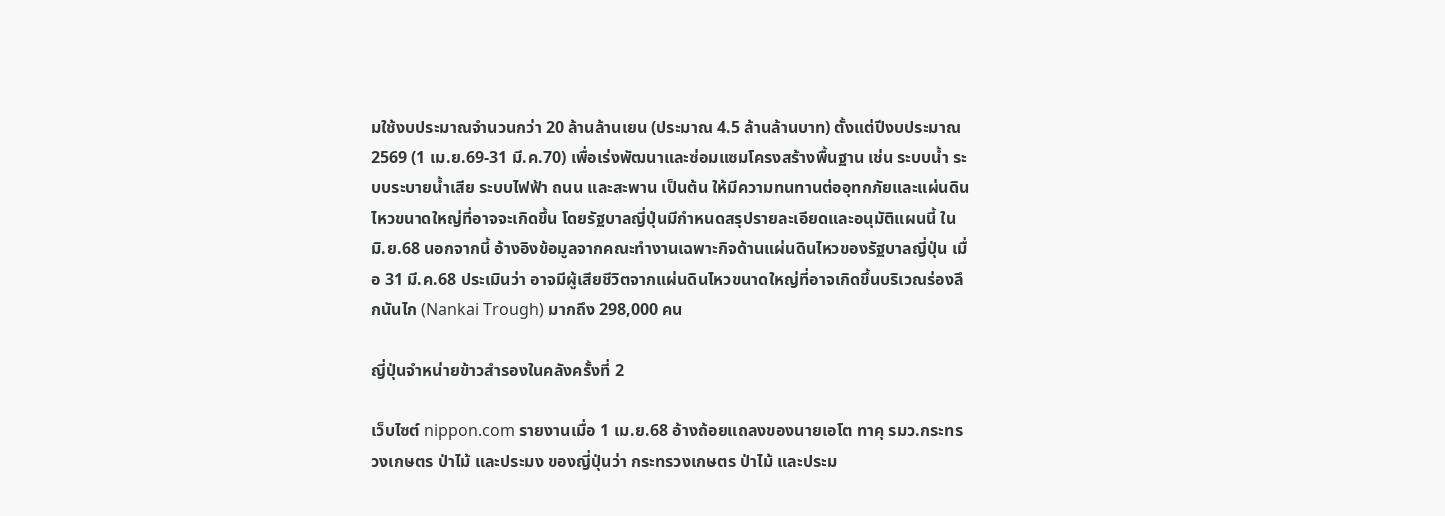มใช้งบประมาณจำนวนกว่า 20 ล้านล้านเยน (ประมาณ 4.5 ล้านล้านบาท) ตั้งแต่ปีงบประมาณ 2569 (1 เม.ย.69-31 มี.ค.70) เพื่อเร่งพัฒนาและซ่อมแซมโครงสร้างพื้นฐาน เช่น ระบบน้ำ ระบบระบายน้ำเสีย ระบบไฟฟ้า ถนน และสะพาน เป็นต้น ให้มีความทนทานต่ออุทกภัยและแผ่นดินไหวขนาดใหญ่ที่อาจจะเกิดขึ้น โดยรัฐบาลญี่ปุ่นมีกำหนดสรุปรายละเอียดและอนุมัติแผนนี้ ใน มิ.ย.68 นอกจากนี้ อ้างอิงข้อมูลจากคณะทำงานเฉพาะกิจด้านแผ่นดินไหวของรัฐบาลญี่ปุ่น เมื่อ 31 มี.ค.68 ประเมินว่า อาจมีผู้เสียชีวิตจากแผ่นดินไหวขนาดใหญ่ที่อาจเกิดขึ้นบริเวณร่องลึกนันไก (Nankai Trough) มากถึง 298,000 คน

ญี่ปุ่นจำหน่ายข้าวสำรองในคลังครั้งที่ 2

เว็บไซต์ nippon.com รายงานเมื่อ 1 เม.ย.68 อ้างถ้อยแถลงของนายเอโต ทาคุ รมว.กระทรวงเกษตร ป่าไม้ และประมง ของญี่ปุ่นว่า กระทรวงเกษตร ป่าไม้ และประม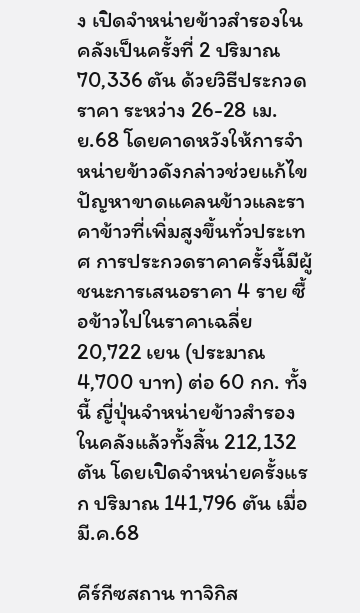ง เปิดจำหน่ายข้าวสำรองในคลังเป็นครั้งที่ 2 ปริมาณ 70,336 ตัน ด้วยวิธีประกวดราคา ระหว่าง 26-28 เม.ย.68 โดยคาดหวังให้การจำหน่ายข้าวดังกล่าวช่วยแก้ไขปัญหาขาดแคลนข้าวและราคาข้าวที่เพิ่มสูงขึ้นทั่วประเทศ การประกวดราคาครั้งนี้มีผู้ชนะการเสนอราคา 4 ราย ซื้อข้าวไปในราคาเฉลี่ย 20,722 เยน (ประมาณ 4,700 บาท) ต่อ 60 กก. ทั้งนี้ ญี่ปุ่นจำหน่ายข้าวสำรองในคลังแล้วทั้งสิ้น 212,132 ตัน โดยเปิดจำหน่ายครั้งแรก ปริมาณ 141,796 ตัน เมื่อ มี.ค.68

คีร์กีซสถาน ทาจิกิส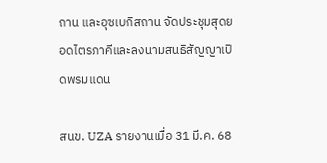ถาน และอุซเบกิสถาน จัดประชุมสุดยอดไตรภาคีและลงนามสนธิสัญญาเปิดพรมแดน

สนข. UZA รายงานเมื่อ 31 มี.ค. 68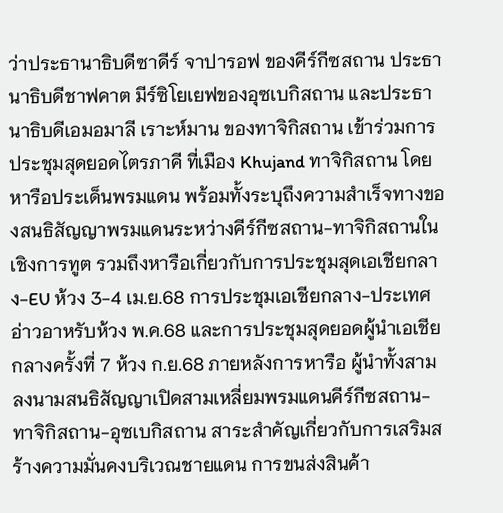ว่าประธานาธิบดีซาดีร์ จาปารอฟ ของคีร์กีซสถาน ประธานาธิบดีชาฟคาต มีร์ซิโยเยฟของอุซเบกิสถาน และประธานาธิบดีเอมอมาลี เราะห์มาน ของทาจิกิสถาน เข้าร่วมการประชุมสุดยอดไตรภาคี ที่เมือง Khujand ทาจิกิสถาน โดยหารือประเด็นพรมแดน พร้อมทั้งระบุถึงความสำเร็จทางของสนธิสัญญาพรมแดนระหว่างคีร์กีซสถาน-ทาจิกิสถานในเชิงการทูต รวมถึงหารือเกี่ยวกับการประชุมสุดเอเชียกลาง-EU ห้วง 3-4 เม.ย.68 การประชุมเอเชียกลาง-ประเทศอ่าวอาหรับห้วง พ.ค.68 และการประชุมสุดยอดผู้นำเอเชียกลางครั้งที่ 7 ห้วง ก.ย.68 ภายหลังการหารือ ผู้นำทั้งสามลงนามสนธิสัญญาเปิดสามเหลี่ยมพรมแดนคีร์กีซสถาน-ทาจิกิสถาน-อุซเบกิสถาน สาระสำคัญเกี่ยวกับการเสริมสร้างความมั่นคงบริเวณชายแดน การขนส่งสินค้า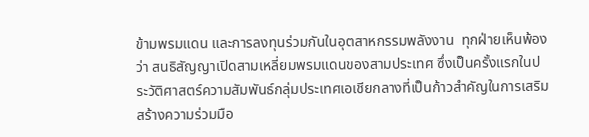ข้ามพรมแดน และการลงทุนร่วมกันในอุตสาหกรรมพลังงาน  ทุกฝ่ายเห็นพ้องว่า สนธิสัญญาเปิดสามเหลี่ยมพรมแดนของสามประเทศ ซึ่งเป็นครั้งแรกในประวัติศาสตร์ความสัมพันธ์กลุ่มประเทศเอเชียกลางที่เป็นก้าวสำคัญในการเสริมสร้างความร่วมมือ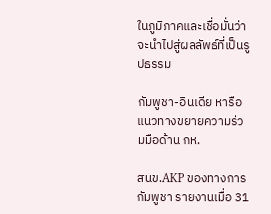ในภูมิภาคและเชื่อมั่นว่าจะนำไปสู่ผลลัพธ์ที่เป็นรูปธรรม

กัมพูชา-อินเดีย หารือแนวทางขยายความร่วมมือด้าน กห.

สนข.AKP ของทางการกัมพูชา รายงานเมื่อ 31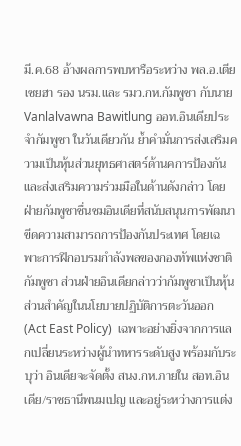มี.ค.68 อ้างผลการพบหารือระหว่าง พล.อ.เตีย เซยฮา รอง นรม.และ รมว.กห.กัมพูชา กับนาย Vanlalvawna Bawitlung ออท.อินเดียประจำกัมพูชา ในวันเดียวกัน ย้ำคำมั่นการส่งเสริมความเป็นหุ้นส่วนยุทธศาสตร์ด้านคการป้องกัน และส่งเสริมความร่วมมือในด้านดังกล่าว โดยฝ่ายกัมพูชาชื่นชมอินเดียที่สนับสนุนการพัฒนาขีดความสามารถการป้องกันประเทศ โดยเฉพาะการฝึกอบรมกำลังพลของกองทัพแห่งชาติกัมพูชา ส่วนฝ่ายอินเดียกล่าวว่ากัมพูชาเป็นหุ้นส่วนสำคัญในนโยบายปฏิบัติการตะวันออก (Act East Policy)  เฉพาะอย่างยิ่งจากการแลกเปลี่ยนระหว่างผู้นำทหารระดับสูง พร้อมกับระบุว่า อินเดียจะจัดตั้ง สนง.กห.ภายใน สอท.อินเดีย/ราชธานีพนมเปญ และอยู่ระหว่างการแต่ง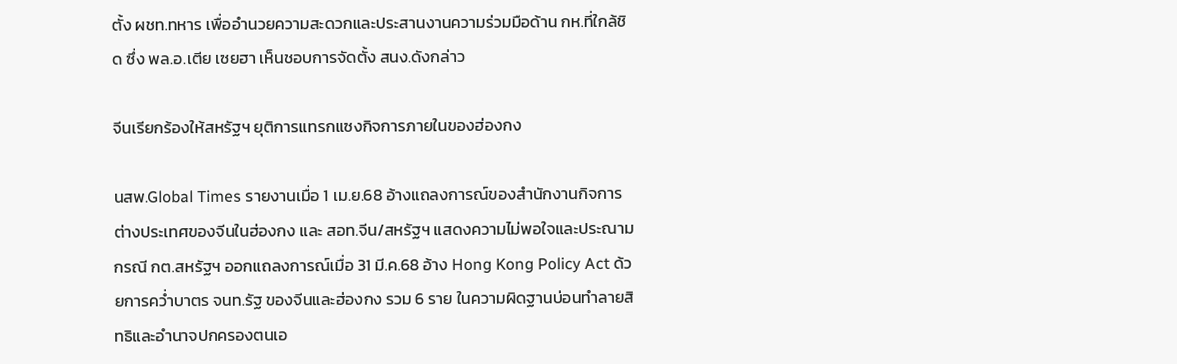ตั้ง ผชท.ทหาร เพื่ออำนวยความสะดวกและประสานงานความร่วมมือด้าน กห.ที่ใกล้ชิด ซึ่ง พล.อ.เตีย เซยฮา เห็นชอบการจัดตั้ง สนง.ดังกล่าว

จีนเรียกร้องให้สหรัฐฯ ยุติการแทรกแซงกิจการภายในของฮ่องกง

นสพ.Global Times รายงานเมื่อ 1 เม.ย.68 อ้างแถลงการณ์ของสำนักงานกิจการต่างประเทศของจีนในฮ่องกง และ สอท.จีน/สหรัฐฯ แสดงความไม่พอใจและประณามกรณี กต.สหรัฐฯ ออกแถลงการณ์เมื่อ 31 มี.ค.68 อ้าง Hong Kong Policy Act ด้วยการคว่ำบาตร จนท.รัฐ ของจีนและฮ่องกง รวม 6 ราย ในความผิดฐานบ่อนทำลายสิทธิและอำนาจปกครองตนเอ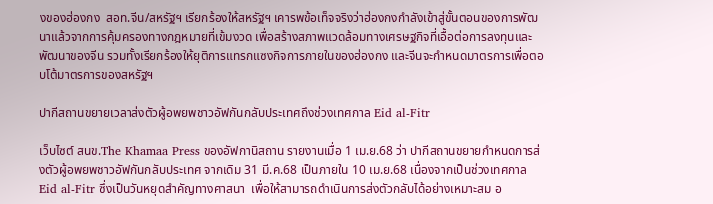งของฮ่องกง  สอท.จีน/สหรัฐฯ เรียกร้องให้สหรัฐฯ เคารพข้อเท็จจริงว่าฮ่องกงกำลังเข้าสู่ขั้นตอนของการพัฒนาแล้วจากการคุ้มครองทางกฎหมายที่เข้มงวด เพื่อสร้างสภาพแวดล้อมทางเศรษฐกิจที่เอื้อต่อการลงทุนและพัฒนาของจีน รวมทั้งเรียกร้องให้ยุติการแทรกแซงกิจการภายในของฮ่องกง และจีนจะกำหนดมาตรการเพื่อตอบโต้มาตรการของสหรัฐฯ

ปากีสถานขยายเวลาส่งตัวผู้อพยพชาวอัฟกันกลับประเทศถึงช่วงเทศกาล Eid al-Fitr

เว็บไซต์ สนข.The Khamaa Press ของอัฟกานิสถาน รายงานเมื่อ 1 เม.ย.68 ว่า ปากีสถานขยายกำหนดการส่งตัวผู้อพยพชาวอัฟกันกลับประเทศ จากเดิม 31 มี.ค.68 เป็นภายใน 10 เม.ย.68 เนื่องจากเป็นช่วงเทศกาล Eid al-Fitr ซึ่งเป็นวันหยุดสำคัญทางศาสนา  เพื่อให้สามารถดำเนินการส่งตัวกลับได้อย่างเหมาะสม อ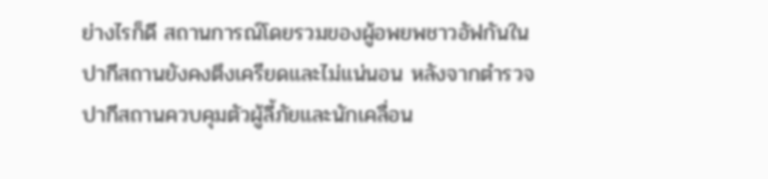ย่างไรก็ดี สถานการณ์โดยรวมของผู้อพยพชาวอัฟกันในปากีสถานยังคงตึงเครียดและไม่แน่นอน หลังจากตำรวจปากีสถานควบคุมตัวผู้ลี้ภัยและนักเคลื่อน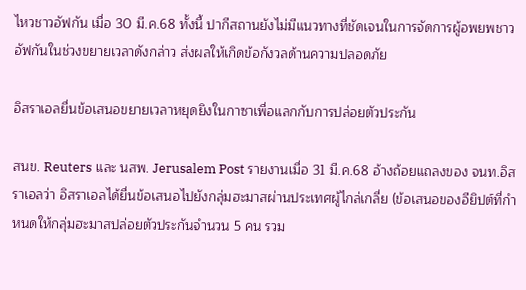ไหวชาวอัฟกัน เมื่อ 30 มี.ค.68 ทั้งนี้ ปากีสถานยังไม่มีแนวทางที่ชัดเจนในการจัดการผู้อพยพชาวอัฟกันในช่วงขยายเวลาดังกล่าว ส่งผลให้เกิดข้อกังวลด้านความปลอดภัย

อิสราเอลยื่นข้อเสนอขยายเวลาหยุดยิงในกาซาเพื่อแลกกับการปล่อยตัวประกัน

สนข. Reuters และ นสพ. Jerusalem Post รายงานเมื่อ 31 มี.ค.68 อ้างถ้อยแถลงของ จนท.อิสราเอลว่า อิสราเอลได้ยื่นข้อเสนอไปยังกลุ่มฮะมาสผ่านประเทศผู้ไกล่เกลี่ย (ข้อเสนอของอียิปต์ที่กำหนดให้กลุ่มฮะมาสปล่อยตัวประกันจำนวน 5 คน รวม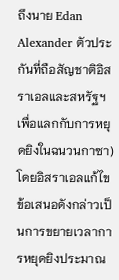ถึงนาย Edan Alexander ตัวประกันที่ถือสัญชาติอิสราเอลและสหรัฐฯ เพื่อแลกกับการหยุดยิงในฉนวนกาซา) โดยอิสราเอลแก้ไขข้อเสนอดังกล่าวเป็นการขยายเวลาการหยุดยิงประมาณ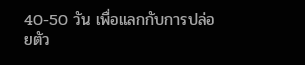40-50 วัน เพื่อแลกกับการปล่อยตัว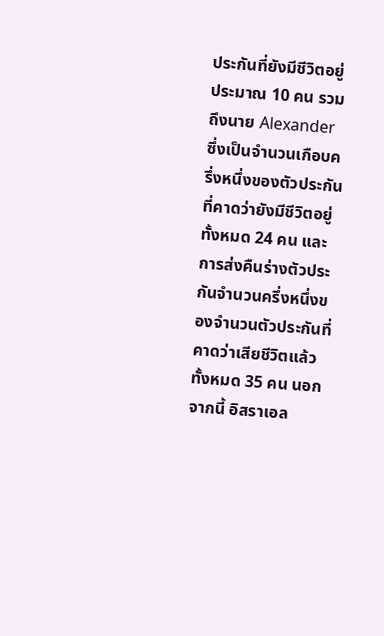ประกันที่ยังมีชีวิตอยู่ประมาณ 10 คน รวมถึงนาย Alexander ซึ่งเป็นจำนวนเกือบครึ่งหนึ่งของตัวประกันที่คาดว่ายังมีชีวิตอยู่ทั้งหมด 24 คน และการส่งคืนร่างตัวประกันจำนวนครึ่งหนึ่งของจำนวนตัวประกันที่คาดว่าเสียชีวิตแล้วทั้งหมด 35 คน นอกจากนี้ อิสราเอล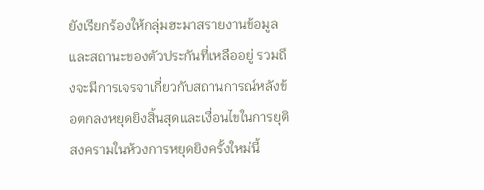ยังเรียกร้องให้กลุ่มฮะมาสรายงานข้อมูลและสถานะของตัวประกันที่เหลืออยู่ รวมถึงจะมีการเจรจาเกี่ยวกับสถานการณ์หลังข้อตกลงหยุดยิงสิ้นสุดและเงื่อนไขในการยุติสงครามในห้วงการหยุดยิงครั้งใหม่นี้